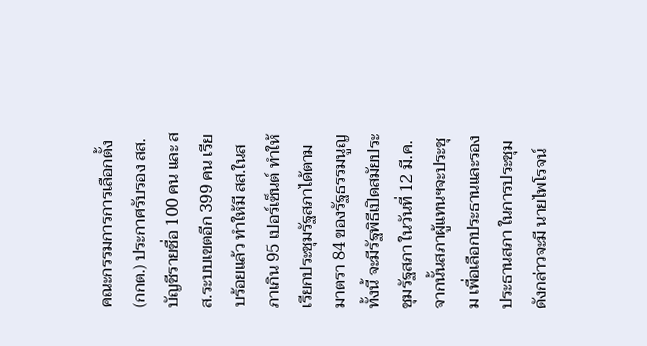คณะกรรมการการเลือกตั้ง (กกต.) ประกาศรับรอง สส.บัญชีรายชื่อ 100 คน และ สส.ระบบเขตอีก 399 คน เรียบร้อยแล้ว ทำให้มี สส.ในสภาเกิน 95 เปอร์เซ็นต์ ทำให้เรียกประชุมรัฐสภาได้ตามมาตรา 84 ของรัฐธรรมนูญ ทั้งนี้ จะมีรัฐพิธีเปิดสมัยประชุมรัฐสภา ในวันที่ 12 มี.ค. จากนั้นสภาผู้แทนฯจะประชุม เพื่อเลือกประธานและรองประธานสภา ในการประชุมดังกล่าวจะมี นายไพโรจน์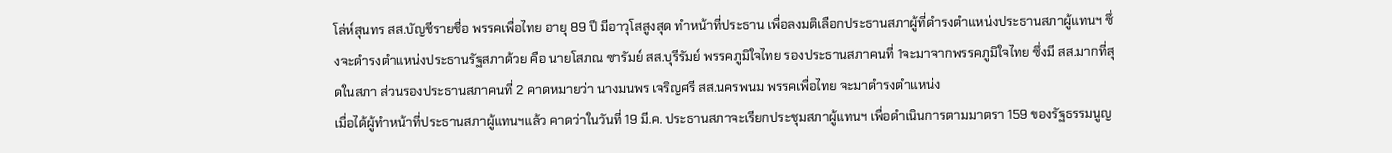โล่ห์สุนทร สส.บัญชีรายชื่อ พรรคเพื่อไทย อายุ 89 ปี มีอาวุโสสูงสุด ทำหน้าที่ประธาน เพื่อลงมติเลือกประธานสภาผู้ที่ดำรงตำแหน่งประธานสภาผู้แทนฯ ซึ่งจะดำรงตำแหน่งประธานรัฐสภาด้วย คือ นายโสภณ ซารัมย์ สส.บุรีรัมย์ พรรคภูมิใจไทย รองประธานสภาคนที่ 1จะมาจากพรรคภูมิใจไทย ซึ่งมี สส.มากที่สุดในสภา ส่วนรองประธานสภาคนที่ 2 คาดหมายว่า นางมนพร เจริญศรี สส.นครพนม พรรคเพื่อไทย จะมาดำรงตำแหน่ง
เมื่อได้ผู้ทำหน้าที่ประธานสภาผู้แทนฯแล้ว คาดว่าในวันที่ 19 มี.ค. ประธานสภาจะเรียกประชุมสภาผู้แทนฯ เพื่อดำเนินการตามมาตรา 159 ของรัฐธรรมนูญ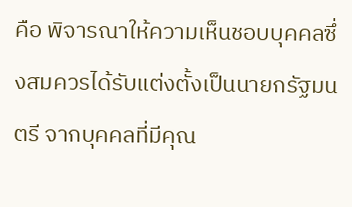คือ พิจารณาให้ความเห็นชอบบุคคลซึ่งสมควรได้รับแต่งตั้งเป็นนายกรัฐมนตรี จากบุคคลที่มีคุณ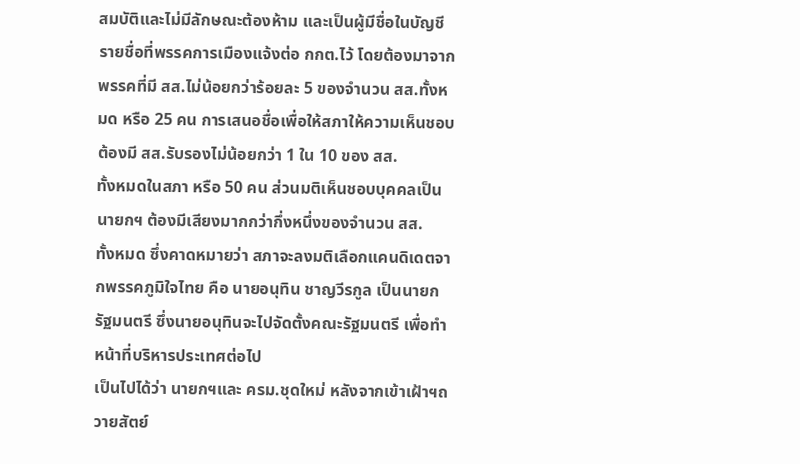สมบัติและไม่มีลักษณะต้องห้าม และเป็นผู้มีชื่อในบัญชีรายชื่อที่พรรคการเมืองแจ้งต่อ กกต.ไว้ โดยต้องมาจากพรรคที่มี สส.ไม่น้อยกว่าร้อยละ 5 ของจำนวน สส.ทั้งหมด หรือ 25 คน การเสนอชื่อเพื่อให้สภาให้ความเห็นชอบ ต้องมี สส.รับรองไม่น้อยกว่า 1 ใน 10 ของ สส.
ทั้งหมดในสภา หรือ 50 คน ส่วนมติเห็นชอบบุคคลเป็นนายกฯ ต้องมีเสียงมากกว่ากึ่งหนึ่งของจำนวน สส.
ทั้งหมด ซึ่งคาดหมายว่า สภาจะลงมติเลือกแคนดิเดตจากพรรคภูมิใจไทย คือ นายอนุทิน ชาญวีรกูล เป็นนายกรัฐมนตรี ซึ่งนายอนุทินจะไปจัดตั้งคณะรัฐมนตรี เพื่อทำหน้าที่บริหารประเทศต่อไป
เป็นไปได้ว่า นายกฯและ ครม.ชุดใหม่ หลังจากเข้าเฝ้าฯถวายสัตย์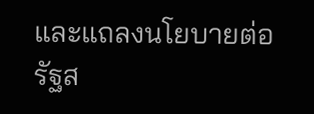และแถลงนโยบายต่อรัฐส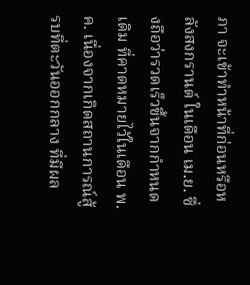ภา จะเข้าทำหน้าที่ก่อนหรือหลังสงกรานต์ ในเดือน เม.ย. ซึ่งถือว่ารวดเร็วขึ้นจากกำหนดเดิม ที่คาดหมายไว้ในเดือน พ.ค. เนื่องจากเกิดสถานการณ์สู้รบที่ตะวันออกกลาง ที่มีผล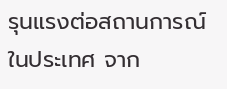รุนแรงต่อสถานการณ์ในประเทศ จาก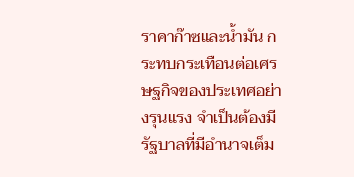ราคาก๊าซและน้ำมัน กระทบกระเทือนต่อเศรษฐกิจของประเทศอย่างรุนแรง จำเป็นต้องมีรัฐบาลที่มีอำนาจเต็ม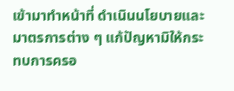เข้ามาทำหน้าที่ ดำเนินนโยบายและมาตรการต่าง ๆ แก้ปัญหามิให้กระทบการครอ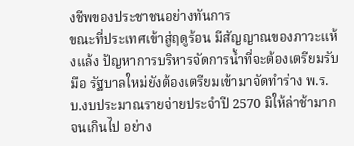งชีพของประชาชนอย่างทันการ
ขณะที่ประเทศเข้าสู่ฤดูร้อน มีสัญญาณของภาวะแห้งแล้ง ปัญหาการบริหารจัดการน้ำที่จะต้องเตรียมรับมือ รัฐบาลใหม่ยังต้องเตรียมเข้ามาจัดทำร่าง พ.ร.บ.งบประมาณรายจ่ายประจำปี 2570 มิให้ล่าช้ามากจนเกินไป อย่าง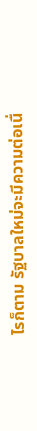ไรก็ตาม รัฐบาลใหม่จะมีความต่อเนื่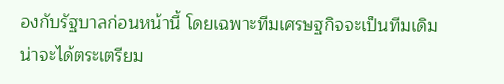องกับรัฐบาลก่อนหน้านี้ โดยเฉพาะทีมเศรษฐกิจจะเป็นทีมเดิม น่าจะได้ตระเตรียม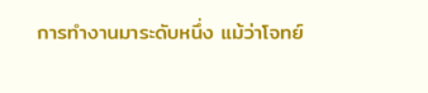การทำงานมาระดับหนึ่ง แม้ว่าโจทย์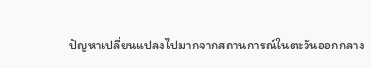ปัญหาเปลี่ยนแปลงไปมากจากสถานการณ์ในตะวันออกกลาง